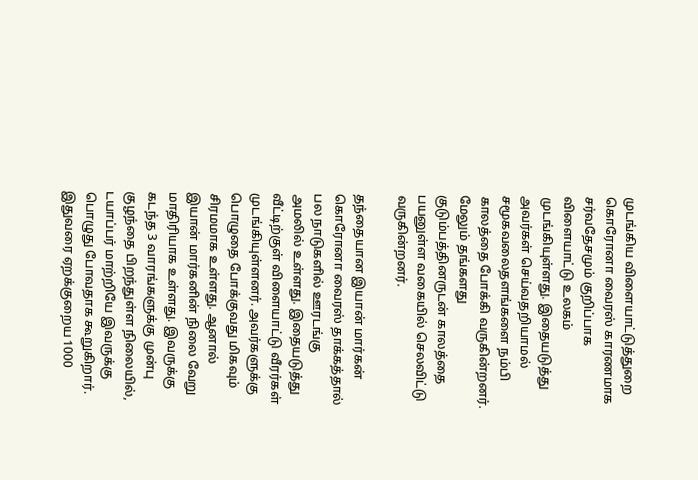முடங்கிய விளையாட்டுத்துறை
கொரோனா வைரஸ் காரணமாக சர்வதேசமும் குறிப்பாக விளையாட்டு உலகம் முடங்கியுள்ளது. இதையடுத்து அவர்கள் செய்வதறியாமல் சமூகவலைதளங்களை நம்பி காலத்தை போக்கி வருகின்றனர். மேலும் தங்களது குடும்பத்தினருடன் காலத்தை பயனுள்ள வகையில் செலவிட்டு வருகின்றனர்.

தந்தையான இயான் மார்கன்
கொரோனா வைரஸ் தாக்கத்தால் பல நாடுகளில் ஊரடங்கு அமலில் உள்ளது. இதையடுத்து வீட்டிற்குள் விளையாட்டு வீரர்கள் முடங்கியுள்ளனர். அவர்களுக்கு பொழுதை போக்குவது மிகவும் சிரமமாக உள்ளது. ஆனால் இயான் மார்கனின் நிலை வேறு மாதிரியாக உள்ளது. இவருக்கு கடந்த 3 வாரங்களுக்கு முன்பு குழந்தை பிறந்துள்ள நிலையில், டயாப்பர் மாற்றியே இவருக்கு பொழுது போவதாக கூறுகிறார். இதுவரை ஏறக்குறைய 1000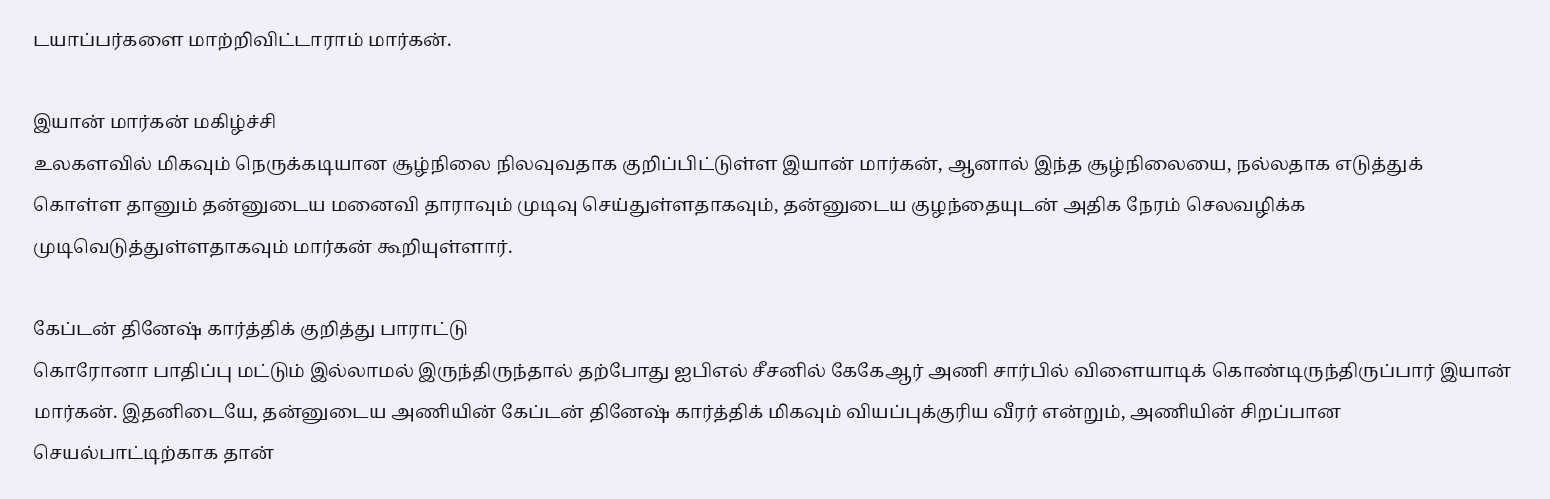டயாப்பர்களை மாற்றிவிட்டாராம் மார்கன்.

இயான் மார்கன் மகிழ்ச்சி
உலகளவில் மிகவும் நெருக்கடியான சூழ்நிலை நிலவுவதாக குறிப்பிட்டுள்ள இயான் மார்கன், ஆனால் இந்த சூழ்நிலையை, நல்லதாக எடுத்துக் கொள்ள தானும் தன்னுடைய மனைவி தாராவும் முடிவு செய்துள்ளதாகவும், தன்னுடைய குழந்தையுடன் அதிக நேரம் செலவழிக்க முடிவெடுத்துள்ளதாகவும் மார்கன் கூறியுள்ளார்.

கேப்டன் தினேஷ் கார்த்திக் குறித்து பாராட்டு
கொரோனா பாதிப்பு மட்டும் இல்லாமல் இருந்திருந்தால் தற்போது ஐபிஎல் சீசனில் கேகேஆர் அணி சார்பில் விளையாடிக் கொண்டிருந்திருப்பார் இயான் மார்கன். இதனிடையே, தன்னுடைய அணியின் கேப்டன் தினேஷ் கார்த்திக் மிகவும் வியப்புக்குரிய வீரர் என்றும், அணியின் சிறப்பான செயல்பாட்டிற்காக தான்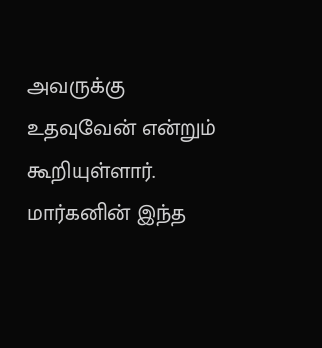அவருக்கு உதவுவேன் என்றும் கூறியுள்ளார். மார்கனின் இந்த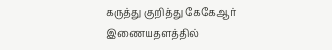கருத்து குறித்து கேகேஆர் இணையதளத்தில்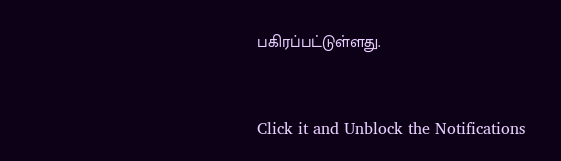பகிரப்பட்டுள்ளது.


Click it and Unblock the Notifications